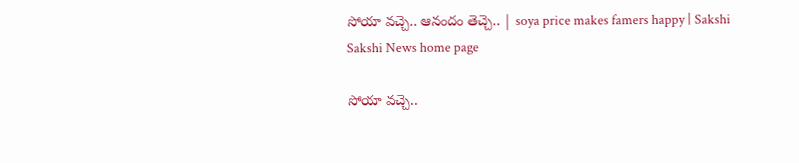సోయా వచ్చె.. ఆనందం తెచ్చె.. | soya price makes famers happy | Sakshi
Sakshi News home page

సోయా వచ్చె..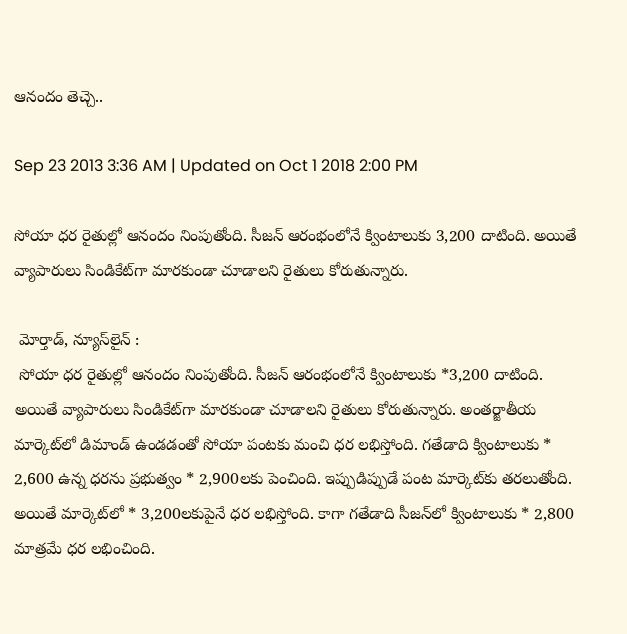ఆనందం తెచ్చె..

Sep 23 2013 3:36 AM | Updated on Oct 1 2018 2:00 PM

సోయా ధర రైతుల్లో ఆనందం నింపుతోంది. సీజన్ ఆరంభంలోనే క్వింటాలుకు 3,200 దాటింది. అయితే వ్యాపారులు సిండికేట్‌గా మారకుండా చూడాలని రైతులు కోరుతున్నారు.

 మోర్తాడ్, న్యూస్‌లైన్ :
 సోయా ధర రైతుల్లో ఆనందం నింపుతోంది. సీజన్ ఆరంభంలోనే క్వింటాలుకు *3,200 దాటింది. అయితే వ్యాపారులు సిండికేట్‌గా మారకుండా చూడాలని రైతులు కోరుతున్నారు. అంతర్జాతీయ మార్కెట్‌లో డిమాండ్ ఉండడంతో సోయా పంటకు మంచి ధర లభిస్తోంది. గతేడాది క్వింటాలుకు * 2,600 ఉన్న ధరను ప్రభుత్వం * 2,900లకు పెంచింది. ఇప్పుడిప్పుడే పంట మార్కెట్‌కు తరలుతోంది. అయితే మార్కెట్‌లో * 3,200లకుపైనే ధర లభిస్తోంది. కాగా గతేడాది సీజన్‌లో క్వింటాలుకు * 2,800 మాత్రమే ధర లభించింది.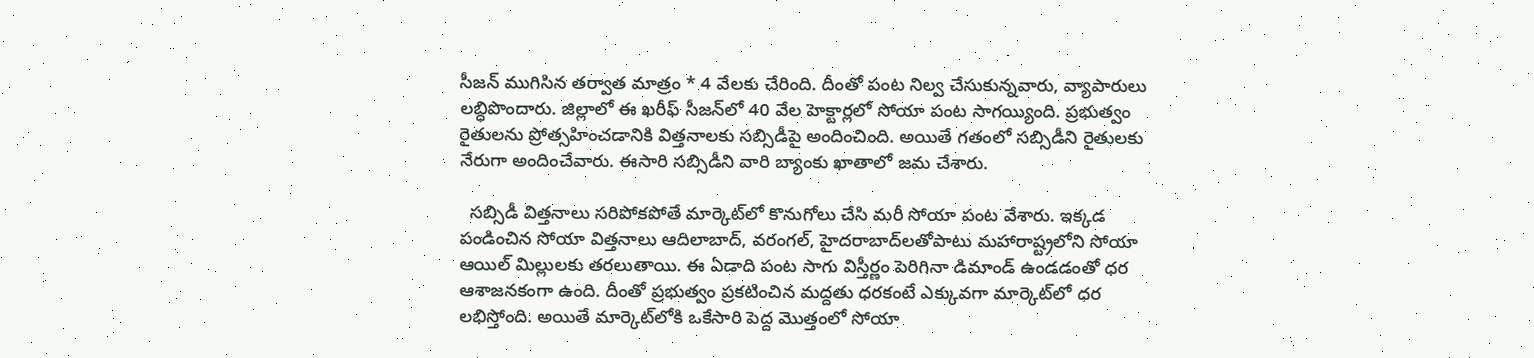సీజన్ ముగిసిన తర్వాత మాత్రం * 4 వేలకు చేరింది. దీంతో పంట నిల్వ చేసుకున్నవారు, వ్యాపారులు లబ్ధిపొందారు. జిల్లాలో ఈ ఖరీఫ్ సీజన్‌లో 40 వేల హెక్టార్లలో సోయా పంట సాగయ్యింది. ప్రభుత్వం రైతులను ప్రోత్సహించడానికి విత్తనాలకు సబ్సిడీపై అందించింది. అయితే గతంలో సబ్సిడీని రైతులకు నేరుగా అందించేవారు. ఈసారి సబ్సిడీని వారి బ్యాంకు ఖాతాలో జమ చేశారు.

  సబ్సిడీ విత్తనాలు సరిపోకపోతే మార్కెట్‌లో కొనుగోలు చేసి మరీ సోయా పంట వేశారు. ఇక్కడ పండించిన సోయా విత్తనాలు ఆదిలాబాద్, వరంగల్, హైదరాబాద్‌లతోపాటు మహారాష్ట్రలోని సోయా ఆయిల్ మిల్లులకు తరలుతాయి. ఈ ఏడాది పంట సాగు విస్తీర్ణం పెరిగినా డిమాండ్ ఉండడంతో ధర ఆశాజనకంగా ఉంది. దీంతో ప్రభుత్వం ప్రకటించిన మద్దతు ధరకంటే ఎక్కువగా మార్కెట్‌లో ధర లభిస్తోంది. అయితే మార్కెట్‌లోకి ఒకేసారి పెద్ద మొత్తంలో సోయా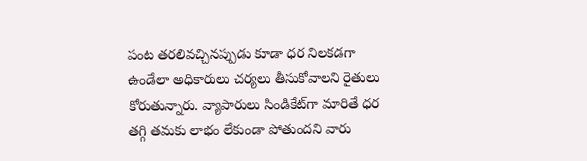పంట తరలివచ్చినప్పుడు కూడా ధర నిలకడగా ఉండేలా అధికారులు చర్యలు తీసుకోవాలని రైతులు కోరుతున్నారు. వ్యాపారులు సిండికేట్‌గా మారితే ధర తగ్గి తమకు లాభం లేకుండా పోతుందని వారు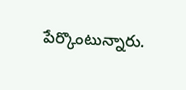పేర్కొంటున్నారు.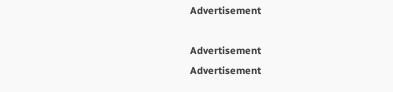Advertisement

Advertisement
Advertisement